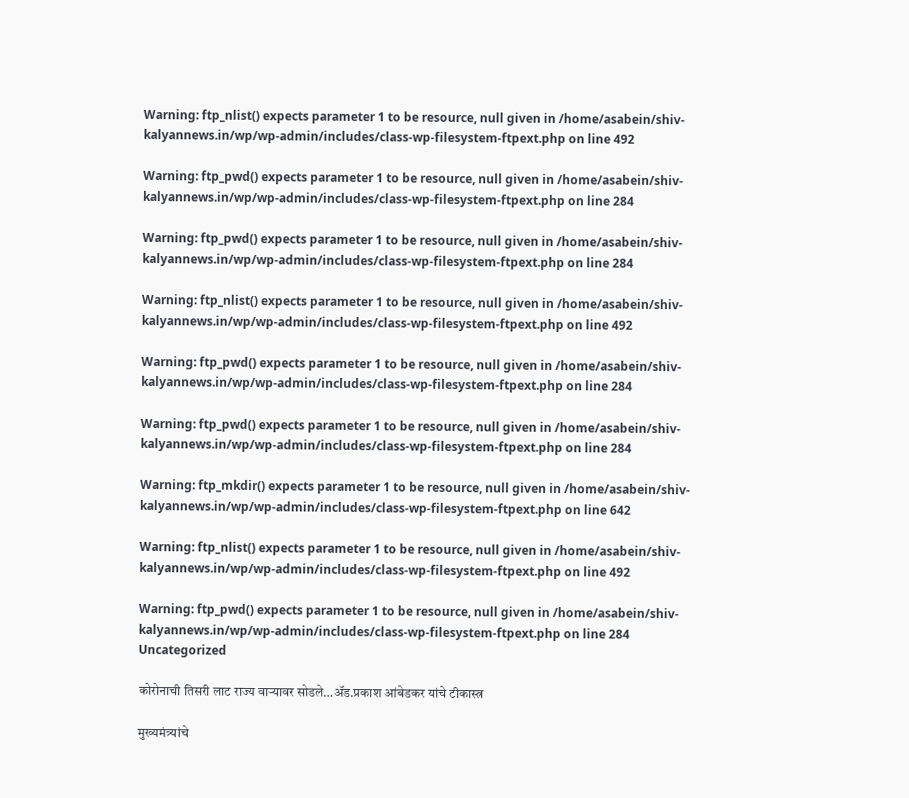Warning: ftp_nlist() expects parameter 1 to be resource, null given in /home/asabein/shiv-kalyannews.in/wp/wp-admin/includes/class-wp-filesystem-ftpext.php on line 492

Warning: ftp_pwd() expects parameter 1 to be resource, null given in /home/asabein/shiv-kalyannews.in/wp/wp-admin/includes/class-wp-filesystem-ftpext.php on line 284

Warning: ftp_pwd() expects parameter 1 to be resource, null given in /home/asabein/shiv-kalyannews.in/wp/wp-admin/includes/class-wp-filesystem-ftpext.php on line 284

Warning: ftp_nlist() expects parameter 1 to be resource, null given in /home/asabein/shiv-kalyannews.in/wp/wp-admin/includes/class-wp-filesystem-ftpext.php on line 492

Warning: ftp_pwd() expects parameter 1 to be resource, null given in /home/asabein/shiv-kalyannews.in/wp/wp-admin/includes/class-wp-filesystem-ftpext.php on line 284

Warning: ftp_pwd() expects parameter 1 to be resource, null given in /home/asabein/shiv-kalyannews.in/wp/wp-admin/includes/class-wp-filesystem-ftpext.php on line 284

Warning: ftp_mkdir() expects parameter 1 to be resource, null given in /home/asabein/shiv-kalyannews.in/wp/wp-admin/includes/class-wp-filesystem-ftpext.php on line 642

Warning: ftp_nlist() expects parameter 1 to be resource, null given in /home/asabein/shiv-kalyannews.in/wp/wp-admin/includes/class-wp-filesystem-ftpext.php on line 492

Warning: ftp_pwd() expects parameter 1 to be resource, null given in /home/asabein/shiv-kalyannews.in/wp/wp-admin/includes/class-wp-filesystem-ftpext.php on line 284
Uncategorized

कोरोनाची तिसरी लाट राज्य वाऱ्यावर सोडले…ॲड.प्रकाश आंबेडकर यांचे टीकास्त्र

मुख्यमंत्र्यांचे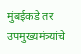मुंबईकडे तर उपमुख्यमंत्र्यांचे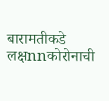बारामतीकडे लक्षnnकोरोनाची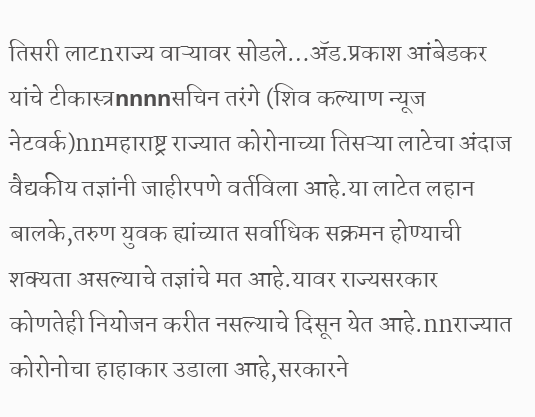तिसरी लाटnराज्य वाऱ्यावर सोडले…ॲड.प्रकाश आंबेडकर यांचे टीकास्त्रnnnnसचिन तरंगे (शिव कल्याण न्यूज नेटवर्क)nnमहाराष्ट्र राज्यात कोरोनाच्या तिसऱ्या लाटेचा अंदाज वैद्यकीय तज्ञांनी जाहीरपणे वर्तविला आहे.या लाटेत लहान बालके,तरुण युवक ह्यांच्यात सर्वाधिक सक्रमन होण्याची शक्यता असल्याचे तज्ञांचे मत आहे.यावर राज्यसरकार कोणतेही नियोजन करीत नसल्याचे दिसून येत आहे.nnराज्यात कोरोनोचा हाहाकार उडाला आहे,सरकारने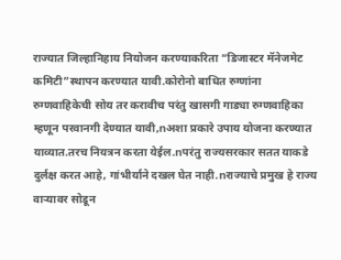राज्यात जिल्हानिहाय नियोजन करण्याकरिता “डिजास्टर मॅनेजमेट कमिटी”स्थापन करण्यात यावी.कोरोनो बाधित रुग्णांना रुग्णवाहिकेची सोय तर करावीच परंतु खासगी गाड्या रुग्णवाहिका म्हणून परवानगी देण्यात यावी,nअशा प्रकारे उपाय योजना करण्यात याव्यात.तरच नियत्रन करता येईल.nपरंतु राज्यसरकार सतत याकडे दुर्लक्ष करत आहे, गांभीर्याने दखल घेत नाही.nराज्याचे प्रमुख हे राज्य वाऱ्यावर सोडून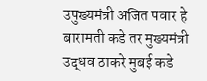उपुख्यमंत्री अजित पवार हे बारामती कडे तर मुख्यमंत्री उद्धव ठाकरे मुबई कडे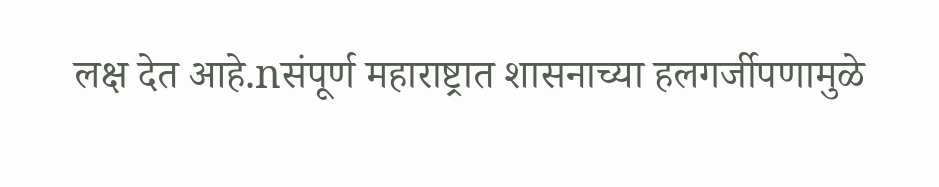लक्ष देत आहे.nसंपूर्ण महाराष्ट्रात शासनाच्या हलगर्जीपणामुळे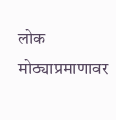लोक मोठ्याप्रमाणावर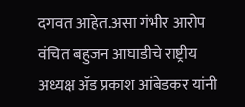दगवत आहेत.असा गंभीर आरोप वंचित बहुजन आघाडीचे राष्ट्रीय अध्यक्ष ॲड प्रकाश आंबेडकर यांनी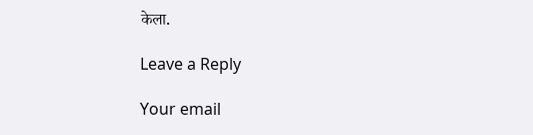केला.

Leave a Reply

Your email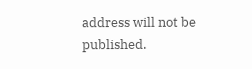address will not be published.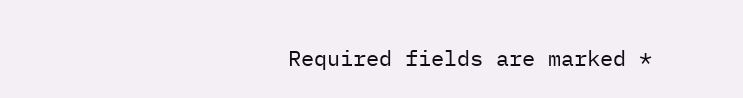Required fields are marked *